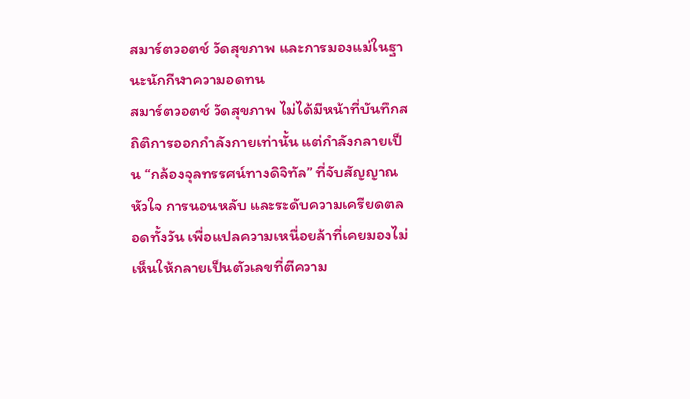สมาร์ตวอตช์ วัดสุขภาพ และการมองแม่ในฐานะนักกีฬาความอดทน
สมาร์ตวอตช์ วัดสุขภาพ ไม่ได้มีหน้าที่บันทึกสถิติการออกกำลังกายเท่านั้น แต่กำลังกลายเป็น “กล้องจุลทรรศน์ทางดิจิทัล” ที่จับสัญญาณหัวใจ การนอนหลับ และระดับความเครียดตลอดทั้งวัน เพื่อแปลความเหนื่อยล้าที่เคยมองไม่เห็นให้กลายเป็นตัวเลขที่ตีความ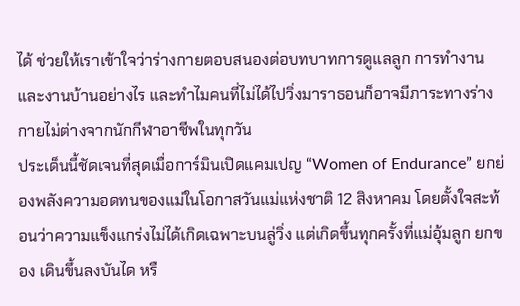ได้ ช่วยให้เราเข้าใจว่าร่างกายตอบสนองต่อบทบาทการดูแลลูก การทำงาน และงานบ้านอย่างไร และทำไมคนที่ไม่ได้ไปวิ่งมาราธอนก็อาจมีภาระทางร่างกายไม่ต่างจากนักกีฬาอาชีพในทุกวัน
ประเด็นนี้ชัดเจนที่สุดเมื่อการ์มินเปิดแคมเปญ “Women of Endurance” ยกย่องพลังความอดทนของแม่ในโอกาสวันแม่แห่งชาติ 12 สิงหาคม โดยตั้งใจสะท้อนว่าความแข็งแกร่งไม่ได้เกิดเฉพาะบนลู่วิ่ง แต่เกิดขึ้นทุกครั้งที่แม่อุ้มลูก ยกของ เดินขึ้นลงบันได หรื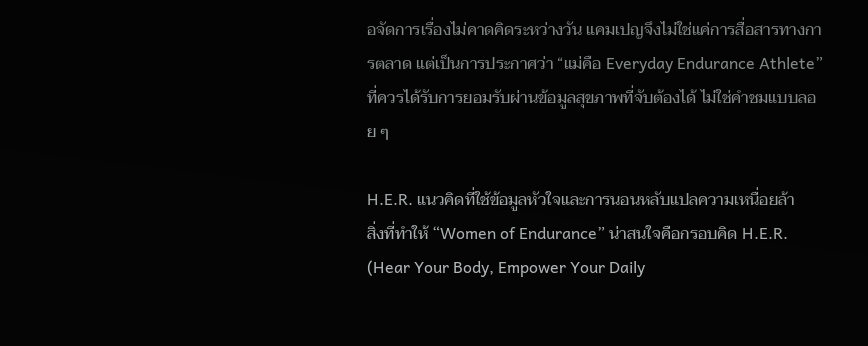อจัดการเรื่องไม่คาดคิดระหว่างวัน แคมเปญจึงไม่ใช่แค่การสื่อสารทางการตลาด แต่เป็นการประกาศว่า “แม่คือ Everyday Endurance Athlete” ที่ควรได้รับการยอมรับผ่านข้อมูลสุขภาพที่จับต้องได้ ไม่ใช่คำชมแบบลอย ๆ

H.E.R. แนวคิดที่ใช้ข้อมูลหัวใจและการนอนหลับแปลความเหนื่อยล้า
สิ่งที่ทำให้ “Women of Endurance” น่าสนใจคือกรอบคิด H.E.R. (Hear Your Body, Empower Your Daily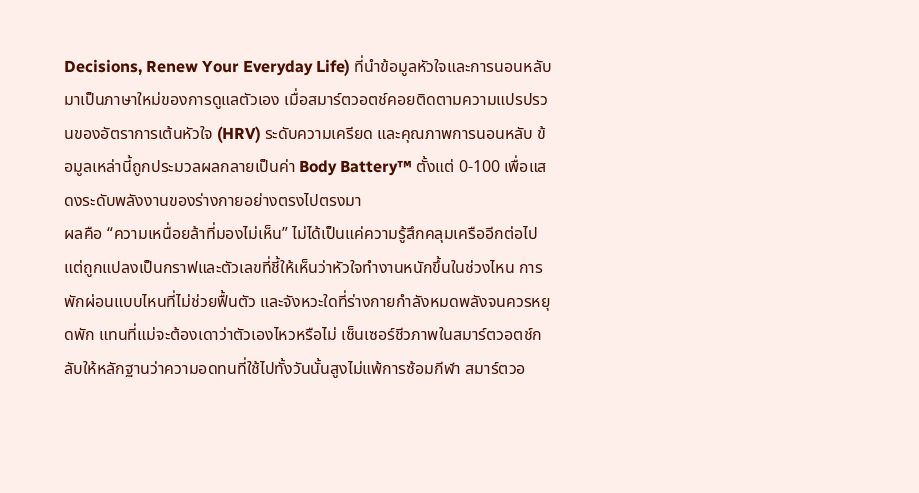Decisions, Renew Your Everyday Life) ที่นำข้อมูลหัวใจและการนอนหลับมาเป็นภาษาใหม่ของการดูแลตัวเอง เมื่อสมาร์ตวอตช์คอยติดตามความแปรปรวนของอัตราการเต้นหัวใจ (HRV) ระดับความเครียด และคุณภาพการนอนหลับ ข้อมูลเหล่านี้ถูกประมวลผลกลายเป็นค่า Body Battery™ ตั้งแต่ 0-100 เพื่อแสดงระดับพลังงานของร่างกายอย่างตรงไปตรงมา
ผลคือ “ความเหนื่อยล้าที่มองไม่เห็น” ไม่ได้เป็นแค่ความรู้สึกคลุมเครืออีกต่อไป แต่ถูกแปลงเป็นกราฟและตัวเลขที่ชี้ให้เห็นว่าหัวใจทำงานหนักขึ้นในช่วงไหน การพักผ่อนแบบไหนที่ไม่ช่วยฟื้นตัว และจังหวะใดที่ร่างกายกำลังหมดพลังจนควรหยุดพัก แทนที่แม่จะต้องเดาว่าตัวเองไหวหรือไม่ เซ็นเซอร์ชีวภาพในสมาร์ตวอตช์กลับให้หลักฐานว่าความอดทนที่ใช้ไปทั้งวันนั้นสูงไม่แพ้การซ้อมกีฬา สมาร์ตวอ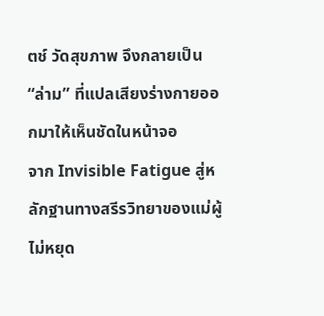ตช์ วัดสุขภาพ จึงกลายเป็น “ล่าม” ที่แปลเสียงร่างกายออกมาให้เห็นชัดในหน้าจอ
จาก Invisible Fatigue สู่หลักฐานทางสรีรวิทยาของแม่ผู้ไม่หยุด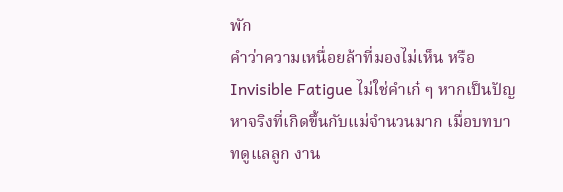พัก
คำว่าความเหนื่อยล้าที่มองไม่เห็น หรือ Invisible Fatigue ไม่ใช่คำเก๋ ๆ หากเป็นปัญหาจริงที่เกิดขึ้นกับแม่จำนวนมาก เมื่อบทบาทดูแลลูก งาน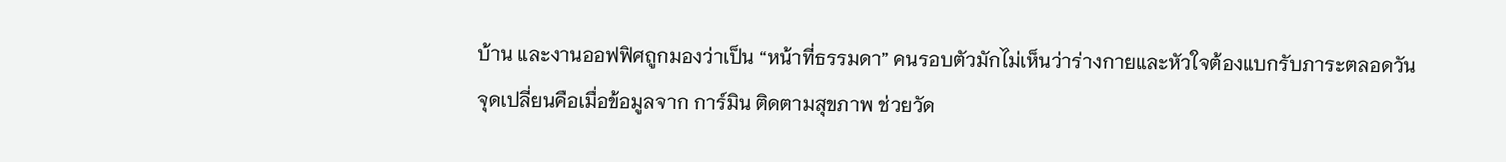บ้าน และงานออฟฟิศถูกมองว่าเป็น “หน้าที่ธรรมดา” คนรอบตัวมักไม่เห็นว่าร่างกายและหัวใจต้องแบกรับภาระตลอดวัน จุดเปลี่ยนคือเมื่อข้อมูลจาก การ์มิน ติดตามสุขภาพ ช่วยวัด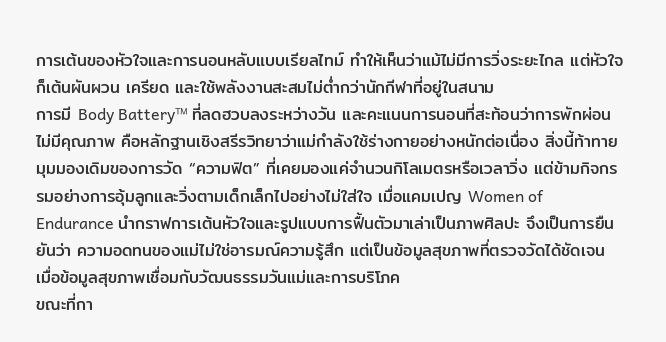การเต้นของหัวใจและการนอนหลับแบบเรียลไทม์ ทำให้เห็นว่าแม้ไม่มีการวิ่งระยะไกล แต่หัวใจก็เต้นผันผวน เครียด และใช้พลังงานสะสมไม่ต่ำกว่านักกีฬาที่อยู่ในสนาม
การมี Body Battery™ ที่ลดฮวบลงระหว่างวัน และคะแนนการนอนที่สะท้อนว่าการพักผ่อนไม่มีคุณภาพ คือหลักฐานเชิงสรีรวิทยาว่าแม่กำลังใช้ร่างกายอย่างหนักต่อเนื่อง สิ่งนี้ท้าทายมุมมองเดิมของการวัด “ความฟิต” ที่เคยมองแค่จำนวนกิโลเมตรหรือเวลาวิ่ง แต่ข้ามกิจกรรมอย่างการอุ้มลูกและวิ่งตามเด็กเล็กไปอย่างไม่ใส่ใจ เมื่อแคมเปญ Women of Endurance นำกราฟการเต้นหัวใจและรูปแบบการฟื้นตัวมาเล่าเป็นภาพศิลปะ จึงเป็นการยืนยันว่า ความอดทนของแม่ไม่ใช่อารมณ์ความรู้สึก แต่เป็นข้อมูลสุขภาพที่ตรวจวัดได้ชัดเจน
เมื่อข้อมูลสุขภาพเชื่อมกับวัฒนธรรมวันแม่และการบริโภค
ขณะที่กา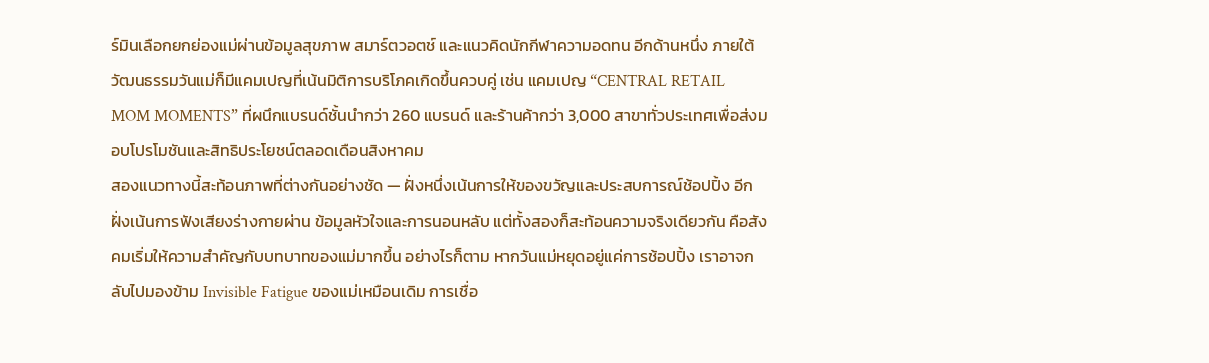ร์มินเลือกยกย่องแม่ผ่านข้อมูลสุขภาพ สมาร์ตวอตช์ และแนวคิดนักกีฬาความอดทน อีกด้านหนึ่ง ภายใต้วัฒนธรรมวันแม่ก็มีแคมเปญที่เน้นมิติการบริโภคเกิดขึ้นควบคู่ เช่น แคมเปญ “CENTRAL RETAIL MOM MOMENTS” ที่ผนึกแบรนด์ชั้นนำกว่า 260 แบรนด์ และร้านค้ากว่า 3,000 สาขาทั่วประเทศเพื่อส่งมอบโปรโมชันและสิทธิประโยชน์ตลอดเดือนสิงหาคม
สองแนวทางนี้สะท้อนภาพที่ต่างกันอย่างชัด — ฝั่งหนึ่งเน้นการให้ของขวัญและประสบการณ์ช้อปปิ้ง อีกฝั่งเน้นการฟังเสียงร่างกายผ่าน ข้อมูลหัวใจและการนอนหลับ แต่ทั้งสองก็สะท้อนความจริงเดียวกัน คือสังคมเริ่มให้ความสำคัญกับบทบาทของแม่มากขึ้น อย่างไรก็ตาม หากวันแม่หยุดอยู่แค่การช้อปปิ้ง เราอาจกลับไปมองข้าม Invisible Fatigue ของแม่เหมือนเดิม การเชื่อ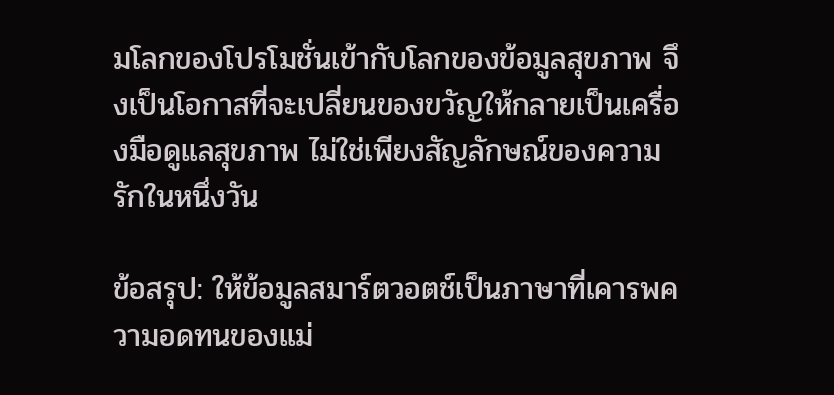มโลกของโปรโมชั่นเข้ากับโลกของข้อมูลสุขภาพ จึงเป็นโอกาสที่จะเปลี่ยนของขวัญให้กลายเป็นเครื่องมือดูแลสุขภาพ ไม่ใช่เพียงสัญลักษณ์ของความรักในหนึ่งวัน

ข้อสรุป: ให้ข้อมูลสมาร์ตวอตช์เป็นภาษาที่เคารพความอดทนของแม่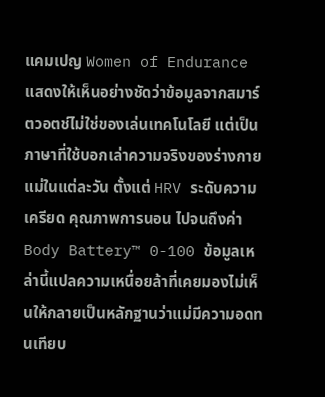แคมเปญ Women of Endurance แสดงให้เห็นอย่างชัดว่าข้อมูลจากสมาร์ตวอตช์ไม่ใช่ของเล่นเทคโนโลยี แต่เป็นภาษาที่ใช้บอกเล่าความจริงของร่างกายแม่ในแต่ละวัน ตั้งแต่ HRV ระดับความเครียด คุณภาพการนอน ไปจนถึงค่า Body Battery™ 0-100 ข้อมูลเหล่านี้แปลความเหนื่อยล้าที่เคยมองไม่เห็นให้กลายเป็นหลักฐานว่าแม่มีความอดทนเทียบ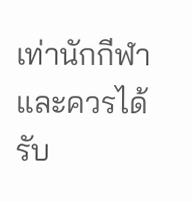เท่านักกีฬา และควรได้รับ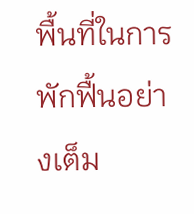พื้นที่ในการพักฟื้นอย่างเต็ม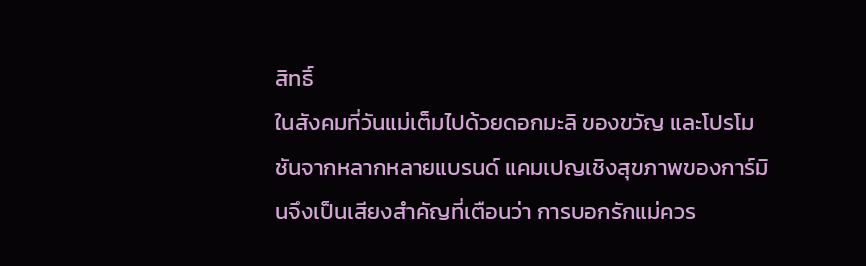สิทธิ์
ในสังคมที่วันแม่เต็มไปด้วยดอกมะลิ ของขวัญ และโปรโมชันจากหลากหลายแบรนด์ แคมเปญเชิงสุขภาพของการ์มินจึงเป็นเสียงสำคัญที่เตือนว่า การบอกรักแม่ควร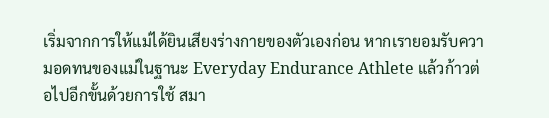เริ่มจากการให้แม่ได้ยินเสียงร่างกายของตัวเองก่อน หากเรายอมรับความอดทนของแม่ในฐานะ Everyday Endurance Athlete แล้วก้าวต่อไปอีกขั้นด้วยการใช้ สมา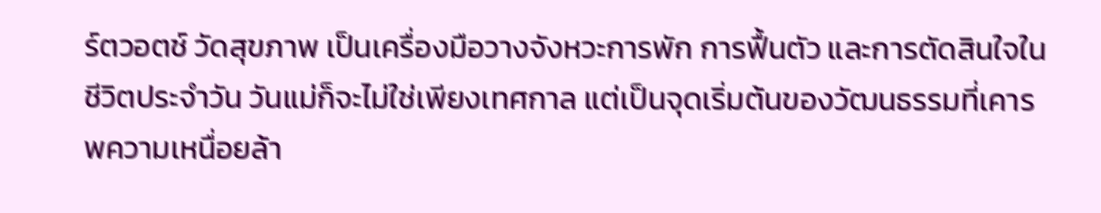ร์ตวอตช์ วัดสุขภาพ เป็นเครื่องมือวางจังหวะการพัก การฟื้นตัว และการตัดสินใจในชีวิตประจำวัน วันแม่ก็จะไม่ใช่เพียงเทศกาล แต่เป็นจุดเริ่มต้นของวัฒนธรรมที่เคารพความเหนื่อยล้า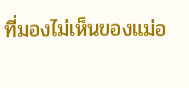ที่มองไม่เห็นของแม่อ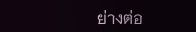ย่างต่อ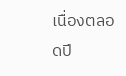เนื่องตลอดปี